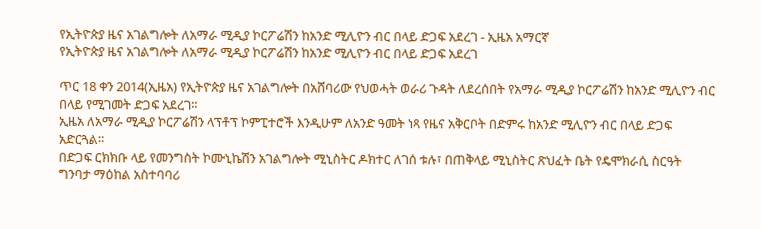የኢትዮጵያ ዜና አገልግሎት ለአማራ ሚዲያ ኮርፖሬሽን ከአንድ ሚሊዮን ብር በላይ ድጋፍ አደረገ - ኢዜአ አማርኛ
የኢትዮጵያ ዜና አገልግሎት ለአማራ ሚዲያ ኮርፖሬሽን ከአንድ ሚሊዮን ብር በላይ ድጋፍ አደረገ

ጥር 18 ቀን 2014(ኢዜአ) የኢትዮጵያ ዜና አገልግሎት በአሸባሪው የህወሓት ወራሪ ጉዳት ለደረሰበት የአማራ ሚዲያ ኮርፖሬሽን ከአንድ ሚሊዮን ብር በላይ የሚገመት ድጋፍ አደረገ።
ኢዜአ ለአማራ ሚዲያ ኮርፖሬሽን ላፕቶፕ ኮምፒተሮች እንዲሁም ለአንድ ዓመት ነጻ የዜና አቅርቦት በድምሩ ከአንድ ሚሊዮን ብር በላይ ድጋፍ አድርጓል።
በድጋፍ ርክክቡ ላይ የመንግስት ኮሙኒኬሽን አገልግሎት ሚኒስትር ዶክተር ለገሰ ቱሉ፣ በጠቅላይ ሚኒስትር ጽህፈት ቤት የዴሞክራሲ ስርዓት ግንባታ ማዕከል አስተባባሪ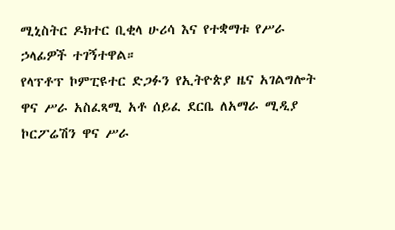ሚኒስትር ዶክተር ቢቂላ ሁሪሳ እና የተቋማቱ የሥራ ኃላፊዎች ተገኝተዋል።
የላፕቶፕ ኮምፒዩተር ድጋፉን የኢትዮጵያ ዜና አገልግሎት ዋና ሥራ አስፈጻሚ አቶ ሰይፈ ደርቤ ለአማራ ሚዲያ ኮርፖሬሽን ዋና ሥራ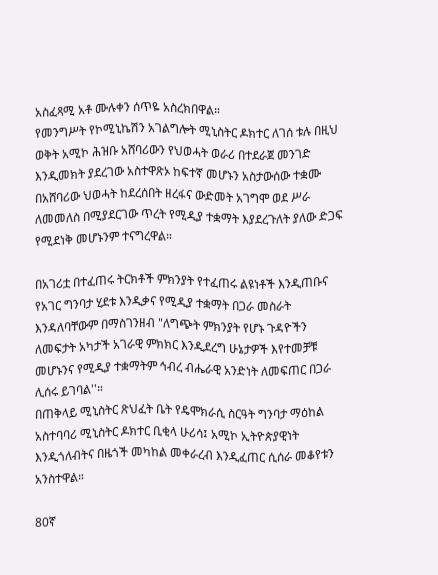አስፈጻሚ አቶ ሙሉቀን ሰጥዬ አስረክበዋል።
የመንግሥት የኮሚኒኬሽን አገልግሎት ሚኒስትር ዶክተር ለገሰ ቱሉ በዚህ ወቅት አሚኮ ሕዝቡ አሸባሪውን የህወሓት ወራሪ በተደራጀ መንገድ እንዲመክት ያደረገው አስተዋጽኦ ከፍተኛ መሆኑን አስታውሰው ተቋሙ በአሸባሪው ህወሓት ከደረሰበት ዘረፋና ውድመት አገግሞ ወደ ሥራ ለመመለስ በሚያደርገው ጥረት የሚዲያ ተቋማት እያደረጉለት ያለው ድጋፍ የሚደነቅ መሆኑንም ተናግረዋል።

በአገሪቷ በተፈጠሩ ትርክቶች ምክንያት የተፈጠሩ ልዩነቶች እንዲጠቡና የአገር ግንባታ ሂደቱ እንዲቃና የሚዲያ ተቋማት በጋራ መስራት እንዳለባቸውም በማስገንዘብ "ለግጭት ምክንያት የሆኑ ጉዳዮችን ለመፍታት አካታች አገራዊ ምክክር እንዲደረግ ሁኔታዎች እየተመቻቹ መሆኑንና የሚዲያ ተቋማትም ኅብረ ብሔራዊ አንድነት ለመፍጠር በጋራ ሊሰሩ ይገባል''።
በጠቅላይ ሚኒስትር ጽህፈት ቤት የዴሞክራሲ ስርዓት ግንባታ ማዕከል አስተባባሪ ሚኒስትር ዶክተር ቢቂላ ሁሪሳ፤ አሚኮ ኢትዮጵያዊነት እንዲጎለብትና በዜጎች መካከል መቀራረብ እንዲፈጠር ሲሰራ መቆየቱን አንስተዋል።

80ኛ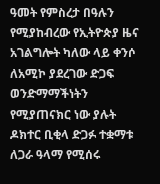ዓመት የምስረታ በዓሉን የሚያከብረው የኢትዮጵያ ዜና አገልግሎት ካለው ላይ ቀንሶ ለአሚኮ ያደረገው ድጋፍ ወንድማማችነትን የሚያጠናክር ነው ያሉት ዶክተር ቢቂላ ድጋፉ ተቋማቱ ለጋራ ዓላማ የሚሰሩ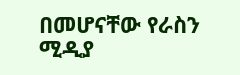በመሆናቸው የራስን ሚዲያ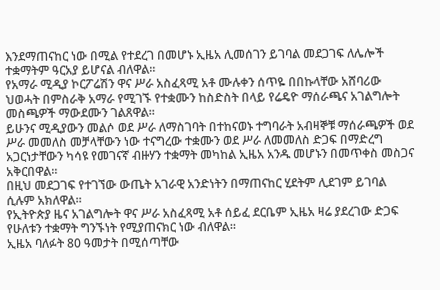እንደማጠናከር ነው በሚል የተደረገ በመሆኑ ኢዜአ ሊመሰገን ይገባል መደጋገፍ ለሌሎች ተቋማትም ዓርአያ ይሆናል ብለዋል።
የአማራ ሚዲያ ኮርፖሬሽን ዋና ሥራ አስፈጻሚ አቶ ሙሉቀን ሰጥዬ በበኩላቸው አሸባሪው ህወሓት በምስራቅ አማራ የሚገኙ የተቋሙን ከስድስት በላይ የሬዴዮ ማሰራጫና አገልግሎት መስጫዎች ማውደሙን ገልጸዋል።
ይሁንና ሚዲያውን መልሶ ወደ ሥራ ለማስገባት በተከናወኑ ተግባራት አብዛኞቹ ማሰራጫዎች ወደ ሥራ መመለስ መቻላቸውን ነው ተናግረው ተቋሙን ወደ ሥራ ለመመለስ ድጋፍ በማድረግ አጋርነታቸውን ካሳዩ የመገናኛ ብዙሃን ተቋማት መካከል ኢዜአ አንዱ መሆኑን በመጥቀስ መስጋና አቅርበዋል።
በዚህ መደጋገፍ የተገኘው ውጤት አገራዊ አንድነትን በማጠናከር ሂደትም ሊደገም ይገባል ሲሉም አክለዋል።
የኢትዮጵያ ዜና አገልግሎት ዋና ሥራ አስፈጻሚ አቶ ሰይፈ ደርቤም ኢዜአ ዛሬ ያደረገው ድጋፍ የሁለቱን ተቋማት ግንኙነት የሚያጠናክር ነው ብለዋል።
ኢዜአ ባለፉት 80 ዓመታት በሚሰጣቸው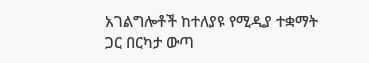አገልግሎቶች ከተለያዩ የሚዲያ ተቋማት ጋር በርካታ ውጣ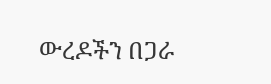ውረዶችን በጋራ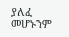ያለፈ መሆኑንም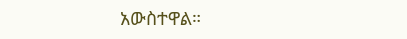አውስተዋል።